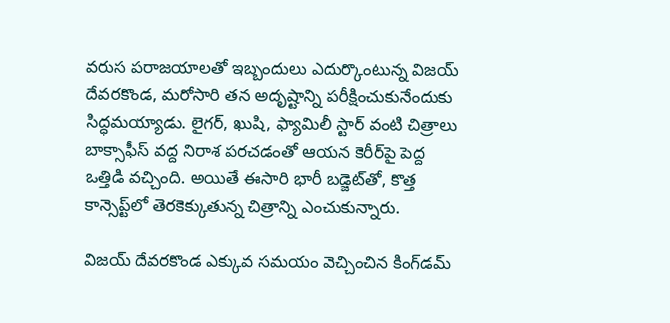వరుస పరాజయాలతో ఇబ్బందులు ఎదుర్కొంటున్న విజయ్ దేవరకొండ, మరోసారి తన అదృష్టాన్ని పరీక్షించుకునేందుకు సిద్ధమయ్యాడు. లైగర్, ఖుషి, ఫ్యామిలీ స్టార్ వంటి చిత్రాలు బాక్సాఫీస్ వద్ద నిరాశ పరచడంతో ఆయన కెరీర్‌పై పెద్ద ఒత్తిడి వచ్చింది. అయితే ఈసారి భారీ బడ్జెట్‌తో, కొత్త కాన్సెప్ట్‌లో తెరకెక్కుతున్న చిత్రాన్ని ఎంచుకున్నారు.

విజయ్ దేవరకొండ ఎక్కువ సమయం వెచ్చించిన కింగ్‌డమ్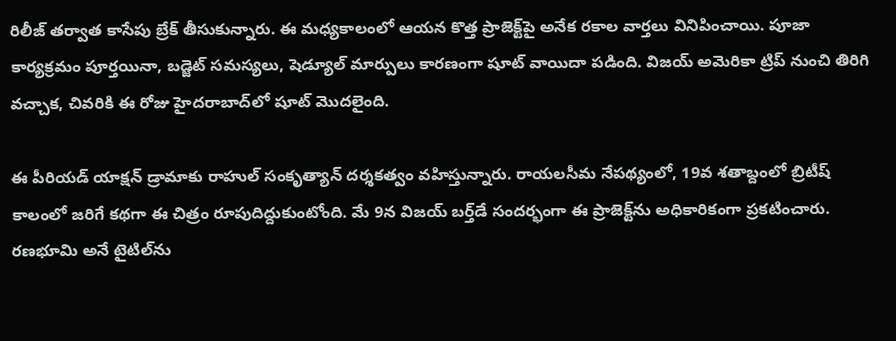రిలీజ్ తర్వాత కాసేపు బ్రేక్ తీసుకున్నారు. ఈ మధ్యకాలంలో ఆయన కొత్త ప్రాజెక్ట్‌పై అనేక రకాల వార్తలు వినిపించాయి. పూజా కార్యక్రమం పూర్తయినా, బడ్జెట్ సమస్యలు, షెడ్యూల్ మార్పులు కారణంగా షూట్ వాయిదా పడింది. విజయ్ అమెరికా ట్రిప్ నుంచి తిరిగి వచ్చాక, చివరికి ఈ రోజు హైదరాబాద్‌లో షూట్ మొదలైంది.

ఈ పీరియడ్ యాక్షన్ డ్రామాకు రాహుల్ సంకృత్యాన్ దర్శకత్వం వహిస్తున్నారు. రాయలసీమ నేపథ్యంలో, 19వ శతాబ్దంలో బ్రిటీష్ కాలంలో జరిగే కథగా ఈ చిత్రం రూపుదిద్దుకుంటోంది. మే 9న విజయ్ బర్త్‌డే సందర్భంగా ఈ ప్రాజెక్ట్‌ను అధికారికంగా ప్రకటించారు. రణభూమి అనే టైటిల్‌ను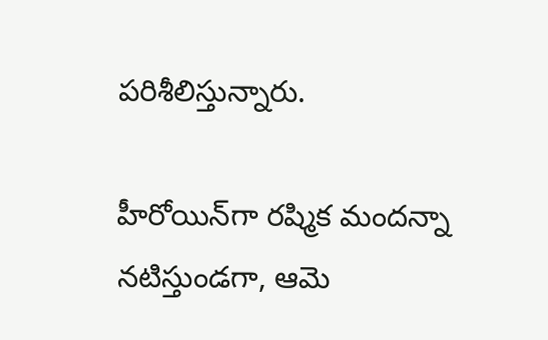పరిశీలిస్తున్నారు.

హీరోయిన్‌గా రష్మిక మందన్నా నటిస్తుండగా, ఆమె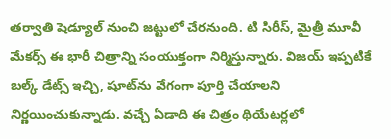తర్వాతి షెడ్యూల్ నుంచి జట్టులో చేరనుంది. టి సిరీస్, మైత్రీ మూవీ మేకర్స్ ఈ భారీ చిత్రాన్ని సంయుక్తంగా నిర్మిస్తున్నారు. విజయ్ ఇప్పటికే బల్క్ డేట్స్ ఇచ్చి, షూట్‌ను వేగంగా పూర్తి చేయాలని నిర్ణయించుకున్నాడు. వచ్చే ఏడాది ఈ చిత్రం థియేటర్లలో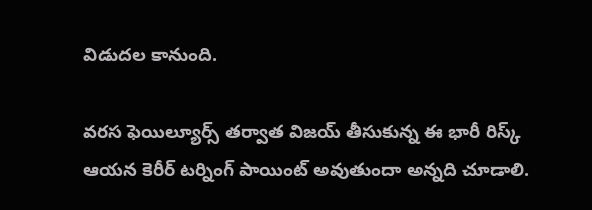విడుదల కానుంది.

వరస ఫెయిల్యూర్స్ తర్వాత విజయ్ తీసుకున్న ఈ భారీ రిస్క్ ఆయన కెరీర్ టర్నింగ్ పాయింట్ అవుతుందా అన్నది చూడాలి.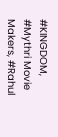#KINGDOM, #Mythri Movie Makers, #Rahul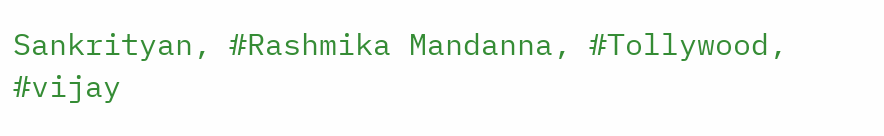Sankrityan, #Rashmika Mandanna, #Tollywood, #vijay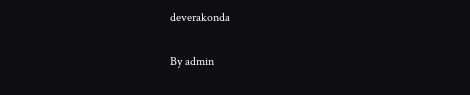deverakonda

By admin